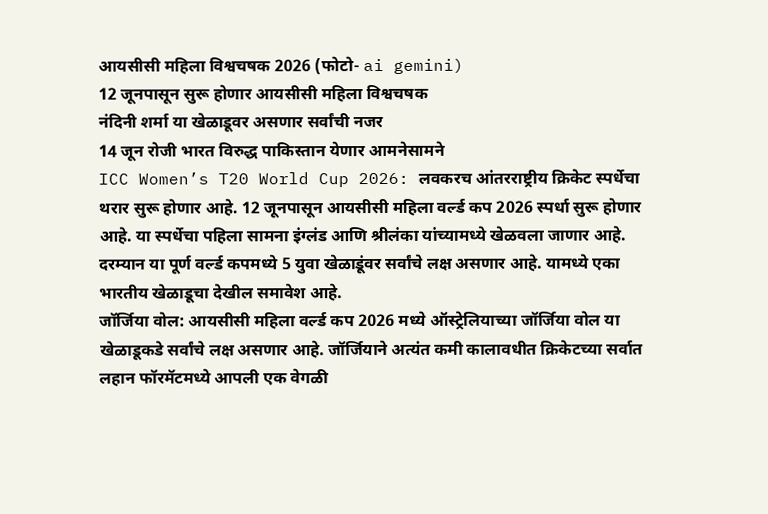आयसीसी महिला विश्वचषक 2026 (फोटो- ai gemini)
12 जूनपासून सुरू होणार आयसीसी महिला विश्वचषक
नंदिनी शर्मा या खेळाडूवर असणार सर्वांची नजर
14 जून रोजी भारत विरुद्ध पाकिस्तान येणार आमनेसामने
ICC Women’s T20 World Cup 2026: लवकरच आंतरराष्ट्रीय क्रिकेट स्पर्धेचा थरार सुरू होणार आहे. 12 जूनपासून आयसीसी महिला वर्ल्ड कप 2026 स्पर्धा सुरू होणार आहे. या स्पर्धेचा पहिला सामना इंग्लंड आणि श्रीलंका यांच्यामध्ये खेळवला जाणार आहे. दरम्यान या पूर्ण वर्ल्ड कपमध्ये 5 युवा खेळाडूंवर सर्वांचे लक्ष असणार आहे. यामध्ये एका भारतीय खेळाडूचा देखील समावेश आहे.
जॉर्जिया वोल: आयसीसी महिला वर्ल्ड कप 2026 मध्ये ऑस्ट्रेलियाच्या जॉर्जिया वोल या खेळाडूकडे सर्वांचे लक्ष असणार आहे. जॉर्जियाने अत्यंत कमी कालावधीत क्रिकेटच्या सर्वात लहान फॉरमॅटमध्ये आपली एक वेगळी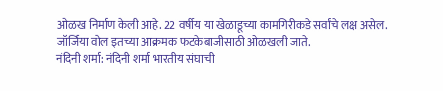ओळख निर्माण केली आहे. 22 वर्षीय या खेळाडूच्या कामगिरीकडे सर्वांचे लक्ष असेल. जॉर्जिया वोल इतच्या आक्रमक फटकेबाजीसाठी ओळखली जाते.
नंदिनी शर्मा: नंदिनी शर्मा भारतीय संघाची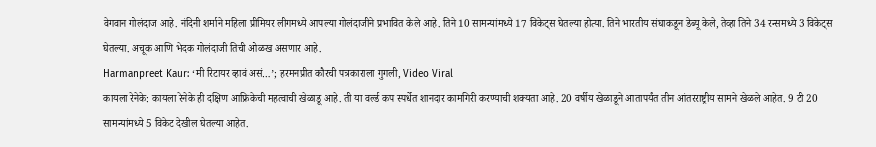वेगवान गोलंदाज आहे. नंदिनी शर्माने महिला प्रीमियर लीगमध्ये आपल्या गोलंदाजीने प्रभावित केले आहे. तिने 10 सामन्यांमध्ये 17 विकेट्स घेतल्या होत्या. तिने भारतीय संघाकडून डेब्यू केले, तेव्हा तिने 34 रन्समध्ये 3 विकेट्स घेतल्या. अचूक आणि भेदक गोलंदाजी तिची ओळख असणार आहे.
Harmanpreet Kaur: ‘मी रिटायर व्हावं असं…’; हरमनप्रीत कौरची पत्रकाराला गुगली, Video Viral
कायला रेनेके: कायला रेनेके ही दक्षिण आफ्रिकेची महत्वाची खेळाडू आहे. ती या वर्ल्ड कप स्पर्धेत शानदार कामगिरी करण्याची शक्यता आहे. 20 वर्षीय खेळाडूने आतापर्यंत तीन आंतरराष्ट्रीय सामने खेळले आहेत. 9 टी 20 सामन्यांमध्ये 5 विकेट देखील घेतल्या आहेत.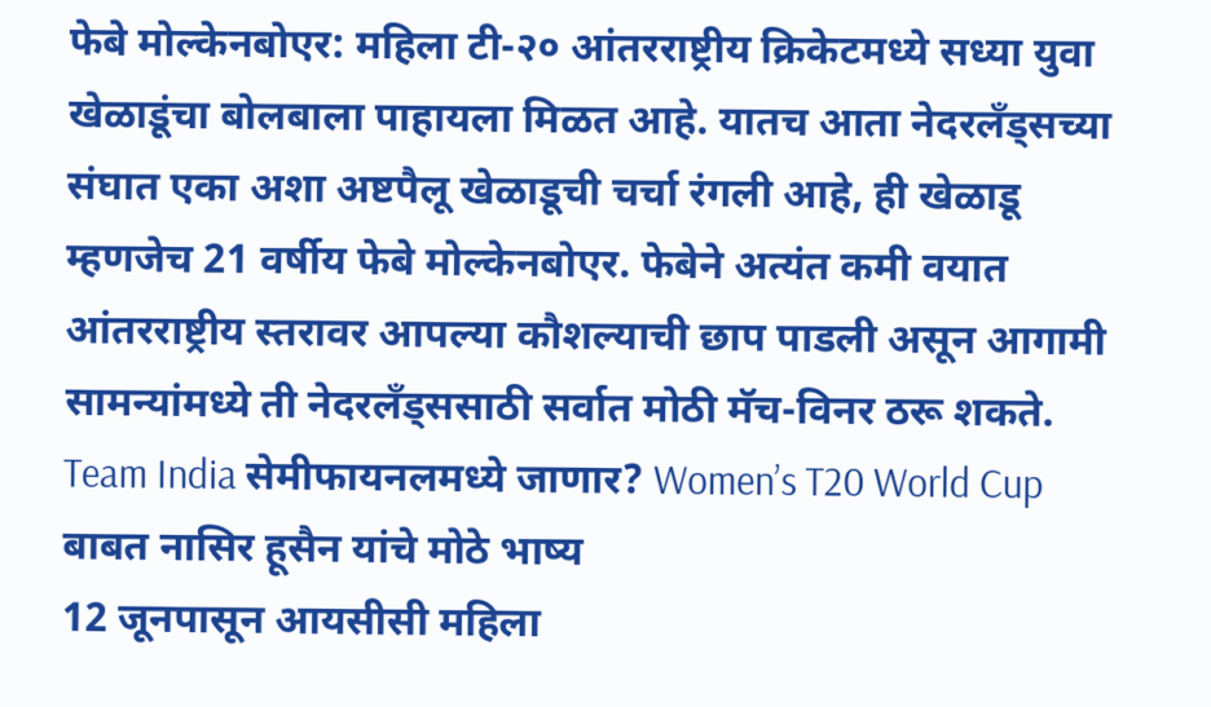फेबे मोल्केनबोएर: महिला टी-२० आंतरराष्ट्रीय क्रिकेटमध्ये सध्या युवा खेळाडूंचा बोलबाला पाहायला मिळत आहे. यातच आता नेदरलँड्सच्या संघात एका अशा अष्टपैलू खेळाडूची चर्चा रंगली आहे, ही खेळाडू म्हणजेच 21 वर्षीय फेबे मोल्केनबोएर. फेबेने अत्यंत कमी वयात आंतरराष्ट्रीय स्तरावर आपल्या कौशल्याची छाप पाडली असून आगामी सामन्यांमध्ये ती नेदरलँड्ससाठी सर्वात मोठी मॅच-विनर ठरू शकते.
Team India सेमीफायनलमध्ये जाणार? Women’s T20 World Cup बाबत नासिर हूसैन यांचे मोठे भाष्य
12 जूनपासून आयसीसी महिला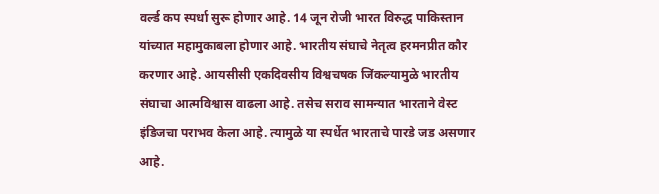वर्ल्ड कप स्पर्धा सुरू होणार आहे. 14 जून रोजी भारत विरुद्ध पाकिस्तान यांच्यात महामुकाबला होणार आहे. भारतीय संघाचे नेतृत्व हरमनप्रीत कौर करणार आहे. आयसीसी एकदिवसीय विश्वचषक जिंकल्यामुळे भारतीय संघाचा आत्मविश्वास वाढला आहे. तसेच सराव सामन्यात भारताने वेस्ट इंडिजचा पराभव केला आहे. त्यामुळे या स्पर्धेत भारताचे पारडे जड असणार आहे.